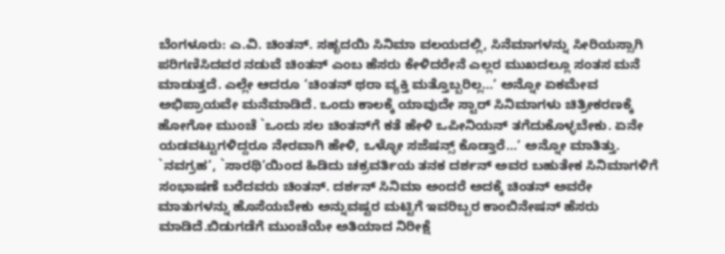ಬೆಂಗಳೂರು: ಎ.ವಿ. ಚಿಂತನ್. ಸಹೃದಯಿ ಸಿನಿಮಾ ವಲಯದಲ್ಲಿ, ಸಿನೆಮಾಗಳನ್ನು ಸೀರಿಯಸ್ಸಾಗಿ ಪರಿಗಣಿಸಿದವರ ನಡುವೆ ಚಿಂತನ್ ಎಂಬ ಹೆಸರು ಕೇಳಿದರೇನೆ ಎಲ್ಲರ ಮುಖದಲ್ಲೂ ಸಂತಸ ಮನೆ ಮಾಡುತ್ತದೆ. ಎಲ್ಲೇ ಆದರೂ ‘ಚಿಂತನ್ ಥರಾ ವ್ಯಕ್ತಿ ಮತ್ತೊಬ್ಬರಿಲ್ಲ…’ ಅನ್ನೋ ಏಕಮೇವ ಅಭಿಪ್ರಾಯವೇ ಮನೆಮಾಡಿದೆ. ಒಂದು ಕಾಲಕ್ಕೆ ಯಾವುದೇ ಸ್ಟಾರ್ ಸಿನಿಮಾಗಳು ಚಿತ್ರೀಕರಣಕ್ಕೆ ಹೋಗೋ ಮುಂಚೆ `ಒಂದು ಸಲ ಚಿಂತನ್‍ಗೆ ಕತೆ ಹೇಳಿ ಒಪೀನಿಯನ್ ತಗೆದುಕೊಳ್ಳಬೇಕು. ಏನೇ ಯಡವಟ್ಟುಗಳಿದ್ದರೂ ನೇರವಾಗಿ ಹೇಳಿ, ಒಳ್ಳೋ ಸಜೆಷನ್ಸ್ ಕೊಡ್ತಾರೆ…’ ಅನ್ನೋ ಮಾತಿತ್ತು. `ನವಗ್ರಹ’, `ಸಾರಥಿ’ಯಿಂದ ಹಿಡಿದು ಚಕ್ರವರ್ತಿಯ ತನಕ ದರ್ಶನ್ ಅವರ ಬಹುತೇಕ ಸಿನಿಮಾಗಳಿಗೆ ಸಂಭಾಷಣೆ ಬರೆದವರು ಚಿಂತನ್. ದರ್ಶನ್ ಸಿನಿಮಾ ಅಂದರೆ ಅದಕ್ಕೆ ಚಿಂತನ್ ಅವರೇ ಮಾತುಗಳನ್ನು ಹೊಸೆಯಬೇಕು ಅನ್ನುವಷ್ಟರ ಮಟ್ಟಿಗೆ ಇವರಿಬ್ಬರ ಕಾಂಬಿನೇಷನ್ ಹೆಸರು ಮಾಡಿದೆ.ಬಿಡುಗಡೆಗೆ ಮುಂಚೆಯೇ ಅತಿಯಾದ ನಿರೀಕ್ಷೆ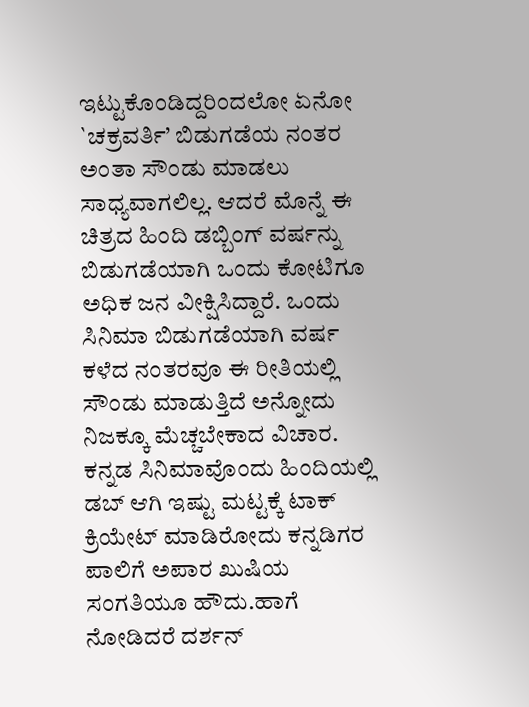ಇಟ್ಟುಕೊಂಡಿದ್ದರಿಂದಲೋ ಏನೋ `ಚಕ್ರವರ್ತಿ’ ಬಿಡುಗಡೆಯ ನಂತರ ಅಂತಾ ಸೌಂಡು ಮಾಡಲು ಸಾಧ್ಯವಾಗಲಿಲ್ಲ. ಆದರೆ ಮೊನ್ನೆ ಈ ಚಿತ್ರದ ಹಿಂದಿ ಡಬ್ಬಿಂಗ್ ವರ್ಷನ್ನು ಬಿಡುಗಡೆಯಾಗಿ ಒಂದು ಕೋಟಿಗೂ ಅಧಿಕ ಜನ ವೀಕ್ಷಿಸಿದ್ದಾರೆ. ಒಂದು ಸಿನಿಮಾ ಬಿಡುಗಡೆಯಾಗಿ ವರ್ಷ ಕಳೆದ ನಂತರವೂ ಈ ರೀತಿಯಲ್ಲಿ ಸೌಂಡು ಮಾಡುತ್ತಿದೆ ಅನ್ನೋದು ನಿಜಕ್ಕೂ ಮೆಚ್ಚಬೇಕಾದ ವಿಚಾರ. ಕನ್ನಡ ಸಿನಿಮಾವೊಂದು ಹಿಂದಿಯಲ್ಲಿ ಡಬ್ ಆಗಿ ಇಷ್ಟು ಮಟ್ಟಕ್ಕೆ ಟಾಕ್ ಕ್ರಿಯೇಟ್ ಮಾಡಿರೋದು ಕನ್ನಡಿಗರ ಪಾಲಿಗೆ ಅಪಾರ ಖುಷಿಯ ಸಂಗತಿಯೂ ಹೌದು.ಹಾಗೆ ನೋಡಿದರೆ ದರ್ಶನ್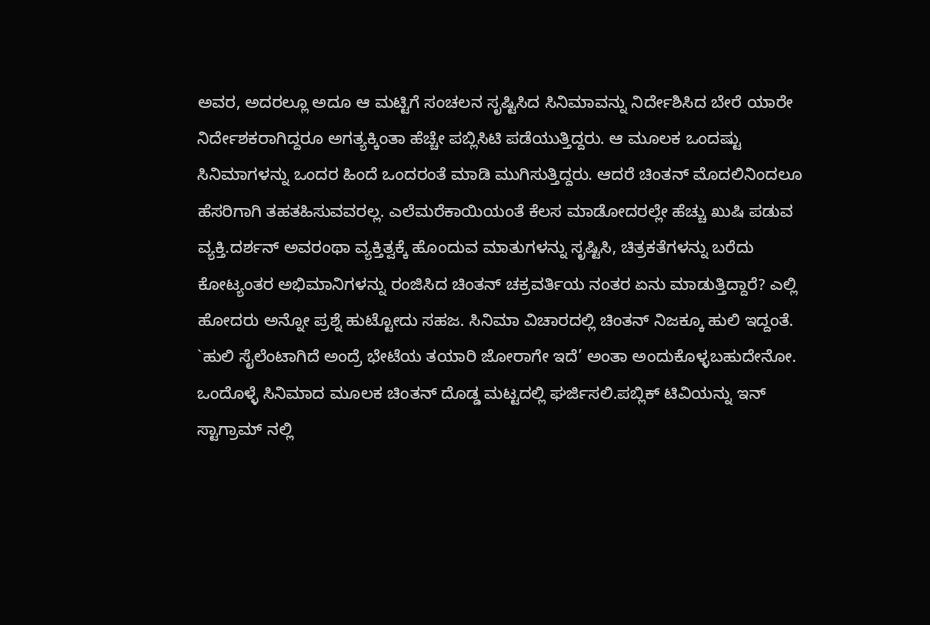ಅವರ, ಅದರಲ್ಲೂ ಅದೂ ಆ ಮಟ್ಟಿಗೆ ಸಂಚಲನ ಸೃಷ್ಟಿಸಿದ ಸಿನಿಮಾವನ್ನು ನಿರ್ದೇಶಿಸಿದ ಬೇರೆ ಯಾರೇ ನಿರ್ದೇಶಕರಾಗಿದ್ದರೂ ಅಗತ್ಯಕ್ಕಿಂತಾ ಹೆಚ್ಚೇ ಪಬ್ಲಿಸಿಟಿ ಪಡೆಯುತ್ತಿದ್ದರು. ಆ ಮೂಲಕ ಒಂದಷ್ಟು ಸಿನಿಮಾಗಳನ್ನು ಒಂದರ ಹಿಂದೆ ಒಂದರಂತೆ ಮಾಡಿ ಮುಗಿಸುತ್ತಿದ್ದರು. ಆದರೆ ಚಿಂತನ್ ಮೊದಲಿನಿಂದಲೂ ಹೆಸರಿಗಾಗಿ ತಹತಹಿಸುವವರಲ್ಲ. ಎಲೆಮರೆಕಾಯಿಯಂತೆ ಕೆಲಸ ಮಾಡೋದರಲ್ಲೇ ಹೆಚ್ಚು ಖುಷಿ ಪಡುವ ವ್ಯಕ್ತಿ.ದರ್ಶನ್ ಅವರಂಥಾ ವ್ಯಕ್ತಿತ್ವಕ್ಕೆ ಹೊಂದುವ ಮಾತುಗಳನ್ನು ಸೃಷ್ಟಿಸಿ, ಚಿತ್ರಕತೆಗಳನ್ನು ಬರೆದು ಕೋಟ್ಯಂತರ ಅಭಿಮಾನಿಗಳನ್ನು ರಂಜಿಸಿದ ಚಿಂತನ್ ಚಕ್ರವರ್ತಿಯ ನಂತರ ಏನು ಮಾಡುತ್ತಿದ್ದಾರೆ? ಎಲ್ಲಿ ಹೋದರು ಅನ್ನೋ ಪ್ರಶ್ನೆ ಹುಟ್ಟೋದು ಸಹಜ. ಸಿನಿಮಾ ವಿಚಾರದಲ್ಲಿ ಚಿಂತನ್ ನಿಜಕ್ಕೂ ಹುಲಿ ಇದ್ದಂತೆ. `ಹುಲಿ ಸೈಲೆಂಟಾಗಿದೆ ಅಂದ್ರೆ ಭೇಟೆಯ ತಯಾರಿ ಜೋರಾಗೇ ಇದೆ’ ಅಂತಾ ಅಂದುಕೊಳ್ಳಬಹುದೇನೋ. ಒಂದೊಳ್ಳೆ ಸಿನಿಮಾದ ಮೂಲಕ ಚಿಂತನ್ ದೊಡ್ಡ ಮಟ್ಟದಲ್ಲಿ ಘರ್ಜಿಸಲಿ.ಪಬ್ಲಿಕ್ ಟಿವಿಯನ್ನು ಇನ್ ಸ್ಟಾಗ್ರಾಮ್ ನಲ್ಲಿ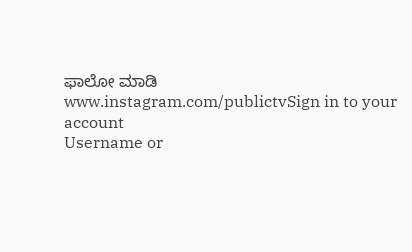ಫಾಲೋ ಮಾಡಿ www.instagram.com/publictvSign in to your account
Username or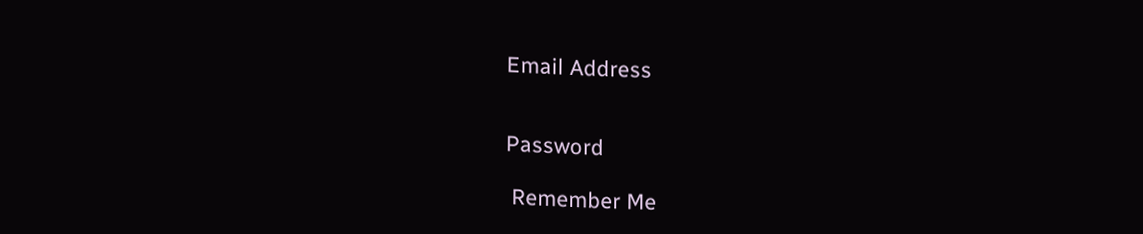Email Address


Password

 Remember Me